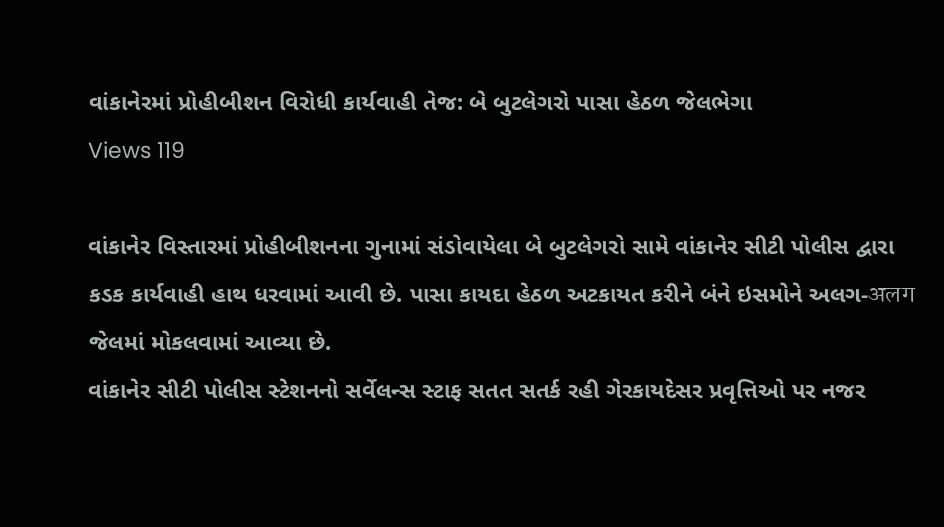વાંકાનેરમાં પ્રોહીબીશન વિરોધી કાર્યવાહી તેજ: બે બુટલેગરો પાસા હેઠળ જેલભેગા
Views 119

વાંકાનેર વિસ્તારમાં પ્રોહીબીશનના ગુનામાં સંડોવાયેલા બે બુટલેગરો સામે વાંકાનેર સીટી પોલીસ દ્વારા કડક કાર્યવાહી હાથ ધરવામાં આવી છે. પાસા કાયદા હેઠળ અટકાયત કરીને બંને ઇસમોને અલગ-अलग જેલમાં મોકલવામાં આવ્યા છે.
વાંકાનેર સીટી પોલીસ સ્ટેશનનો સર્વેલન્સ સ્ટાફ સતત સતર્ક રહી ગેરકાયદેસર પ્રવૃત્તિઓ પર નજર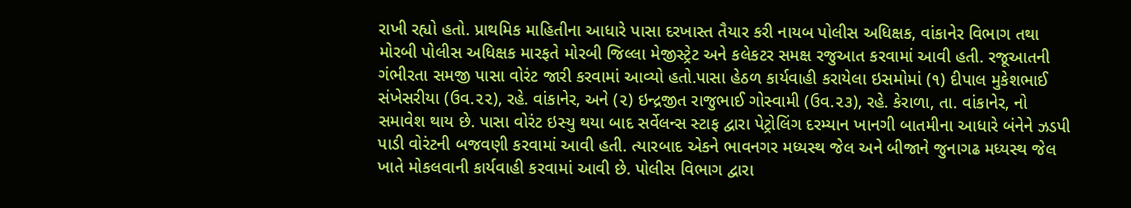રાખી રહ્યો હતો. પ્રાથમિક માહિતીના આધારે પાસા દરખાસ્ત તૈયાર કરી નાયબ પોલીસ અધિક્ષક, વાંકાનેર વિભાગ તથા મોરબી પોલીસ અધિક્ષક મારફતે મોરબી જિલ્લા મેજીસ્ટ્રેટ અને કલેકટર સમક્ષ રજુઆત કરવામાં આવી હતી. રજૂઆતની ગંભીરતા સમજી પાસા વોરંટ જારી કરવામાં આવ્યો હતો.પાસા હેઠળ કાર્યવાહી કરાયેલા ઇસમોમાં (૧) દીપાલ મુકેશભાઈ સંખેસરીયા (ઉવ.૨૨), રહે. વાંકાનેર, અને (૨) ઇન્દ્રજીત રાજુભાઈ ગોસ્વામી (ઉવ.૨૩), રહે. કેરાળા, તા. વાંકાનેર, નો સમાવેશ થાય છે. પાસા વોરંટ ઇસ્યુ થયા બાદ સર્વેલન્સ સ્ટાફ દ્વારા પેટ્રોલિંગ દરમ્યાન ખાનગી બાતમીના આધારે બંનેને ઝડપી પાડી વોરંટની બજવણી કરવામાં આવી હતી. ત્યારબાદ એકને ભાવનગર મધ્યસ્થ જેલ અને બીજાને જુનાગઢ મધ્યસ્થ જેલ ખાતે મોકલવાની કાર્યવાહી કરવામાં આવી છે. પોલીસ વિભાગ દ્વારા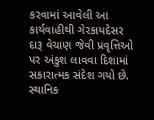કરવામાં આવેલી આ કાર્યવાહીથી ગેરકાયદેસર દારૂ વેચાણ જેવી પ્રવૃત્તિઓ પર અંકુશ લાવવા દિશામાં સકારાત્મક સંદેશ ગયો છે. સ્થાનિક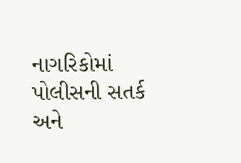નાગરિકોમાં પોલીસની સતર્ક અને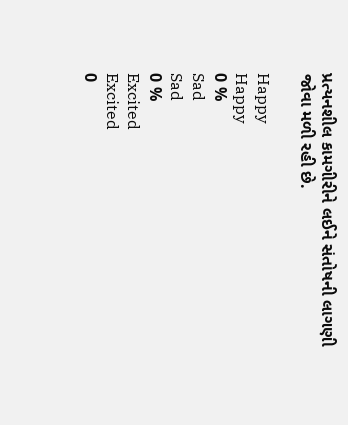પ્રત્યનશીલ કામગીરીને લઈને સંતોષની લાગણી જોવા મળી રહી છે.

Happy
Happy
0 %
Sad
Sad
0 %
Excited
Excited
0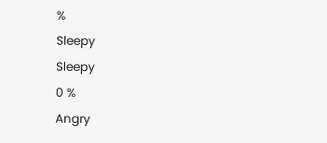%
Sleepy
Sleepy
0 %
Angry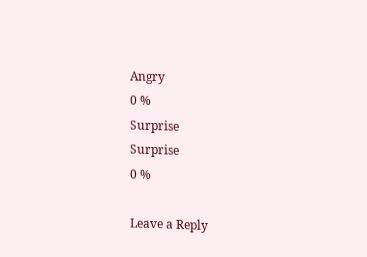Angry
0 %
Surprise
Surprise
0 %

Leave a Reply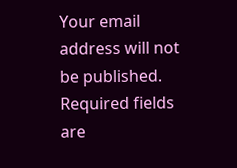Your email address will not be published. Required fields are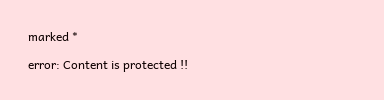marked *

error: Content is protected !!